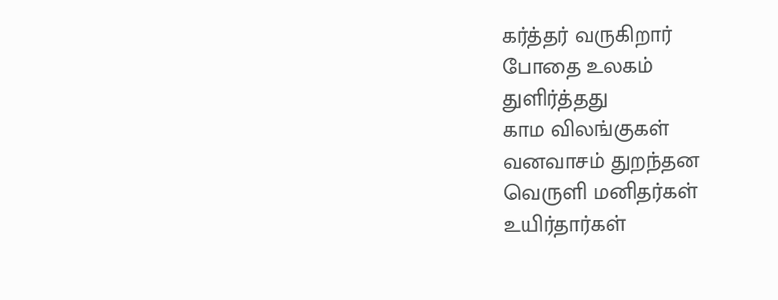கர்த்தர் வருகிறார்
போதை உலகம்
துளிர்த்தது
காம விலங்குகள்
வனவாசம் துறந்தன
வெருளி மனிதர்கள்
உயிர்தார்கள்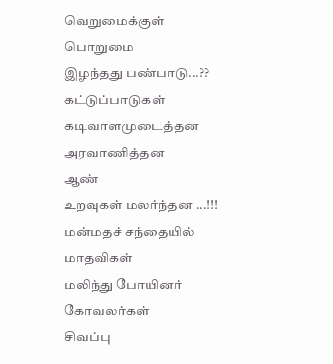வெறுமைக்குள்
பொறுமை
இழந்தது பண்பாடு...??
கட்டுப்பாடுகள்
கடிவாளமுடைத்தன
அரவாணித்தன
ஆண்
உறவுகள் மலர்ந்தன ...!!!
மன்மதச் சந்தையில்
மாதவிகள்
மலிந்து போயினர்
கோவலர்கள்
சிவப்பு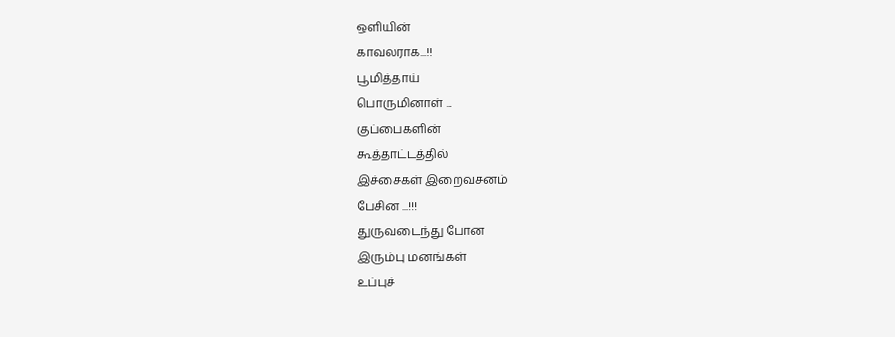ஒளியின்
காவலராக...!!
பூமித்தாய்
பொருமினாள் ...
குப்பைகளின்
கூத்தாட்டத்தில்
இச்சைகள் இறைவசனம்
பேசின ...!!!
துருவடைந்து போன
இரும்பு மனங்கள்
உப்புச்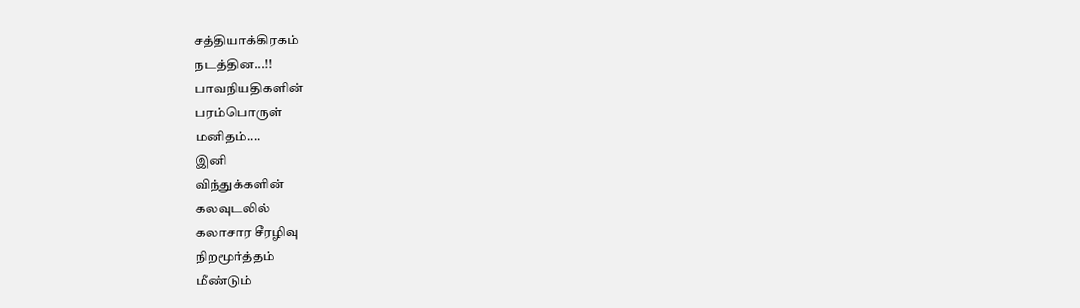சத்தியாக்கிரகம்
நடத்தின...!!
பாவநியதிகளின்
பரம்பொருள்
மனிதம்....
இனி
விந்துக்களின்
கலவுடலில்
கலாசார சீரழிவு
நிறமூர்த்தம்
மீண்டும்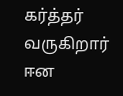கர்த்தர் வருகிறார்
ஈன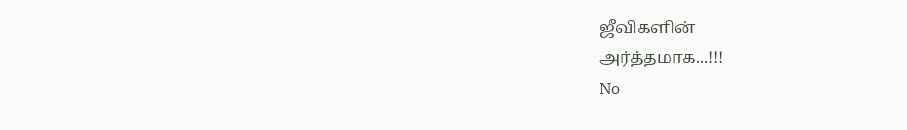ஜீவிகளின்
அர்த்தமாக...!!!
No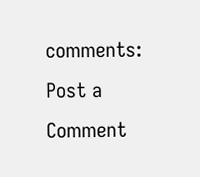comments:
Post a Comment